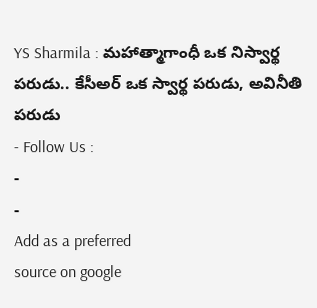YS Sharmila : మహాత్మాగాంధీ ఒక నిస్వార్థ పరుడు.. కేసీఅర్ ఒక స్వార్థ పరుడు, అవినీతి పరుడు
- Follow Us :
-
-
Add as a preferred
source on google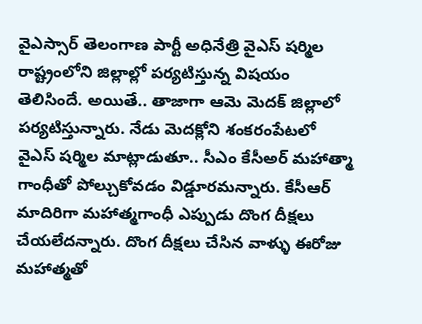వైఎస్సార్ తెలంగాణ పార్టీ అధినేత్రి వైఎస్ షర్మిల రాష్ట్రంలోని జిల్లాల్లో పర్యటిస్తున్న విషయం తెలిసిందే. అయితే.. తాజాగా ఆమె మెదక్ జిల్లాలో పర్యటిస్తున్నారు. నేడు మెదక్లోని శంకరంపేటలో వైఎస్ షర్మిల మాట్లాడుతూ.. సీఎం కేసీఅర్ మహాత్మా గాంధీతో పోల్చుకోవడం విడ్డూరమన్నారు. కేసీఆర్ మాదిరిగా మహాత్మగాంధీ ఎప్పుడు దొంగ దీక్షలు చేయలేదన్నారు. దొంగ దీక్షలు చేసిన వాళ్ళు ఈరోజు మహాత్మతో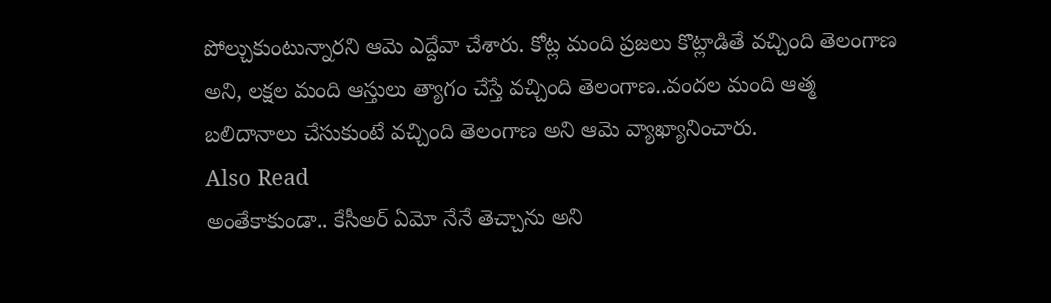పోల్చుకుంటున్నారని ఆమె ఎద్దేవా చేశారు. కోట్ల మంది ప్రజలు కొట్లాడితే వచ్చింది తెలంగాణ అని, లక్షల మంది ఆస్తులు త్యాగం చేస్తే వచ్చింది తెలంగాణ..వందల మంది ఆత్మ బలిదానాలు చేసుకుంటే వచ్చింది తెలంగాణ అని ఆమె వ్యాఖ్యానించారు.
Also Read
అంతేకాకుండా.. కేసీఅర్ ఏమో నేనే తెచ్చాను అని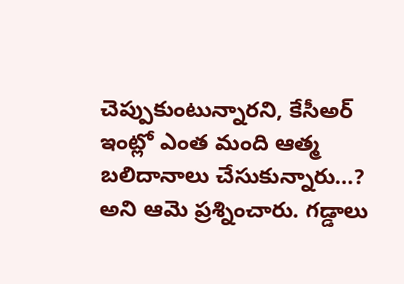చెప్పుకుంటున్నారని, కేసీఅర్ ఇంట్లో ఎంత మంది ఆత్మ బలిదానాలు చేసుకున్నారు…? అని ఆమె ప్రశ్నించారు. గడ్డాలు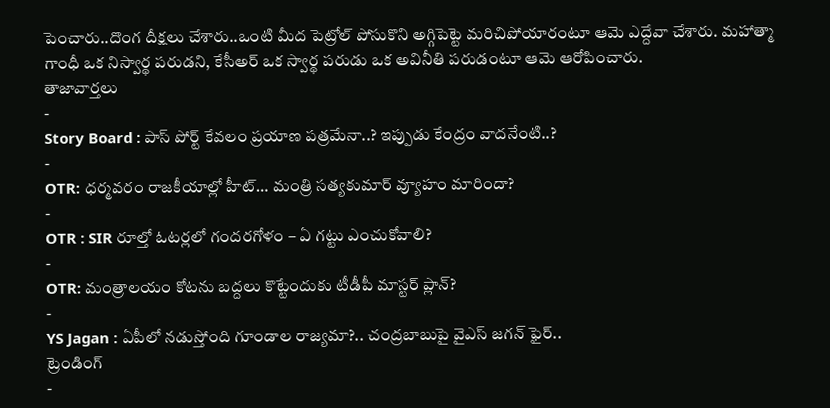పెంచారు..దొంగ దీక్షలు చేశారు..ఒంటి మీద పెట్రోల్ పోసుకొని అగ్గిపెట్టె మరిచిపోయారంటూ ఆమె ఎద్దేవా చేశారు. మహాత్మా గాంధీ ఒక నిస్వార్థ పరుడని, కేసీఅర్ ఒక స్వార్థ పరుడు ఒక అవినీతి పరుడంటూ ఆమె ఆరోపించారు.
తాజావార్తలు
-
Story Board : పాస్ పోర్ట్ కేవలం ప్రయాణ పత్రమేనా..? ఇప్పుడు కేంద్రం వాదనేంటి..?
-
OTR: ధర్మవరం రాజకీయాల్లో హీట్… మంత్రి సత్యకుమార్ వ్యూహం మారిందా?
-
OTR : SIR రూల్తో ఓటర్లలో గందరగోళం – ఏ గట్టు ఎంచుకోవాలి?
-
OTR: మంత్రాలయం కోటను బద్దలు కొట్టేందుకు టీడీపీ మాస్టర్ ప్లాన్?
-
YS Jagan : ఏపీలో నడుస్తోంది గూండాల రాజ్యమా?.. చంద్రబాబుపై వైఎస్ జగన్ ఫైర్..
ట్రెండింగ్
-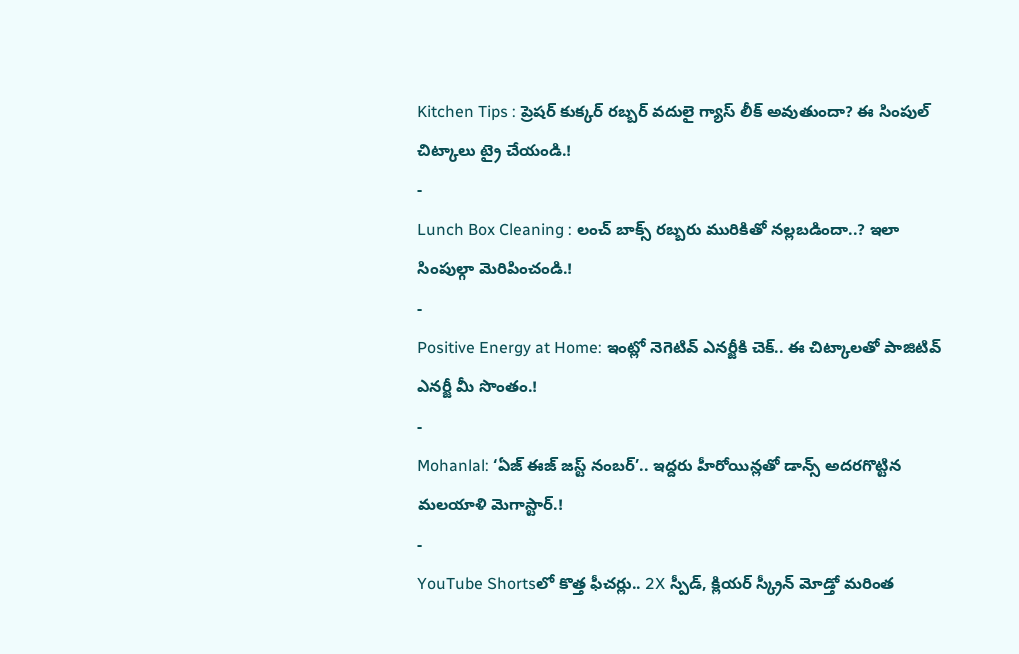Kitchen Tips : ప్రెషర్ కుక్కర్ రబ్బర్ వదులై గ్యాస్ లీక్ అవుతుందా? ఈ సింపుల్ చిట్కాలు ట్రై చేయండి.!
-
Lunch Box Cleaning : లంచ్ బాక్స్ రబ్బరు మురికితో నల్లబడిందా..? ఇలా సింపుల్గా మెరిపించండి.!
-
Positive Energy at Home: ఇంట్లో నెగెటివ్ ఎనర్జీకి చెక్.. ఈ చిట్కాలతో పాజిటివ్ ఎనర్జీ మీ సొంతం.!
-
Mohanlal: ‘ఏజ్ ఈజ్ జస్ట్ నంబర్’.. ఇద్దరు హీరోయిన్లతో డాన్స్ అదరగొట్టిన మలయాళి మెగాస్టార్.!
-
YouTube Shortsలో కొత్త ఫీచర్లు.. 2X స్పీడ్, క్లియర్ స్క్రీన్ మోడ్తో మరింత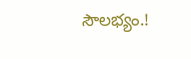సౌలభ్యం.!